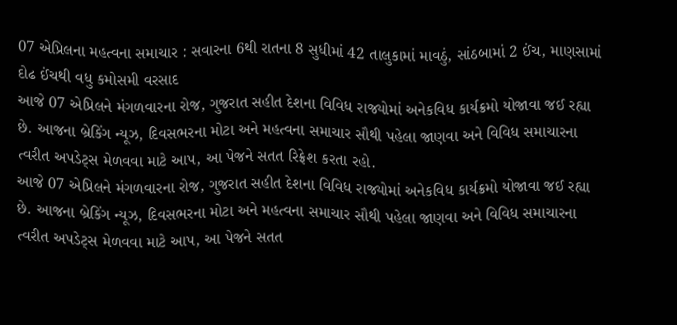07 એપ્રિલના મહત્વના સમાચાર : સવારના 6થી રાતના 8 સુધીમાં 42 તાલુકામાં માવઠું, સાંઠબામાં 2 ઈંચ, માણસામાં દોઢ ઈંચથી વધુ કમોસમી વરસાદ
આજે 07 એપ્રિલને મંગળવારના રોજ, ગુજરાત સહીત દેશના વિવિધ રાજ્યોમાં અનેકવિધ કાર્યક્રમો યોજાવા જઈ રહ્યા છે. આજના બ્રેકિંગ ન્યૂઝ, દિવસભરના મોટા અને મહત્વના સમાચાર સૌથી પહેલા જાણવા અને વિવિધ સમાચારના ત્વરીત અપડેટ્સ મેળવવા માટે આપ, આ પેજને સતત રિફ્રેશ કરતા રહો.
આજે 07 એપ્રિલને મંગળવારના રોજ, ગુજરાત સહીત દેશના વિવિધ રાજ્યોમાં અનેકવિધ કાર્યક્રમો યોજાવા જઈ રહ્યા છે. આજના બ્રેકિંગ ન્યૂઝ, દિવસભરના મોટા અને મહત્વના સમાચાર સૌથી પહેલા જાણવા અને વિવિધ સમાચારના ત્વરીત અપડેટ્સ મેળવવા માટે આપ, આ પેજને સતત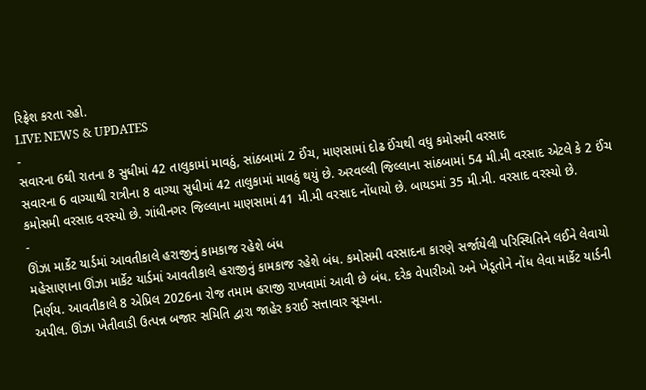રિફ્રેશ કરતા રહો.
LIVE NEWS & UPDATES
-
સવારના 6થી રાતના 8 સુધીમાં 42 તાલુકામાં માવઠું, સાંઠબામાં 2 ઈંચ, માણસામાં દોઢ ઈંચથી વધુ કમોસમી વરસાદ
સવારના 6 વાગ્યાથી રાત્રીના 8 વાગ્યા સુધીમાં 42 તાલુકામાં માવઠું થયું છે. અરવલ્લી જિલ્લાના સાંઠબામાં 54 મી.મી વરસાદ એટલે કે 2 ઈંચ કમોસમી વરસાદ વરસ્યો છે. ગાંધીનગર જિલ્લાના માણસામાં 41 મી.મી વરસાદ નોંધાયો છે. બાયડમાં 35 મી.મી. વરસાદ વરસ્યો છે.
-
ઊંઝા માર્કેટ યાર્ડમાં આવતીકાલે હરાજીનું કામકાજ રહેશે બંધ
મહેસાણાના ઊંઝા માર્કેટ યાર્ડમાં આવતીકાલે હરાજીનું કામકાજ રહેશે બંધ. કમોસમી વરસાદના કારણે સર્જાયેલી પરિસ્થિતિને લઈને લેવાયો નિર્ણય. આવતીકાલે 8 એપ્રિલ 2026ના રોજ તમામ હરાજી રાખવામાં આવી છે બંધ. દરેક વેપારીઓ અને ખેડૂતોને નોંધ લેવા માર્કેટ યાર્ડની અપીલ. ઊંઝા ખેતીવાડી ઉત્પન્ન બજાર સમિતિ દ્વારા જાહેર કરાઈ સત્તાવાર સૂચના.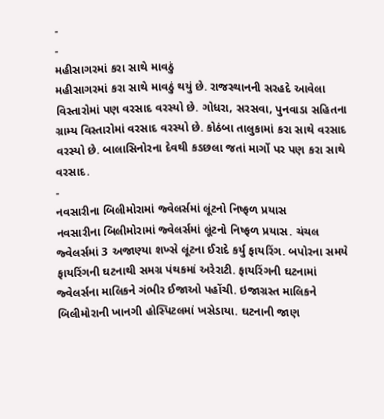-
-
મહીસાગરમાં કરા સાથે માવઠું
મહીસાગરમાં કરા સાથે માવઠું થયું છે. રાજસ્થાનની સરહદે આવેલા વિસ્તારોમાં પણ વરસાદ વરસ્યો છે. ગોધરા, સરસવા, પુનવાડા સહિતના ગ્રામ્ય વિસ્તારોમાં વરસાદ વરસ્યો છે. કોઠંબા તાલુકામાં કરા સાથે વરસાદ વરસ્યો છે. બાલાસિનોરના દેવથી કડછલા જતાં માર્ગો પર પણ કરા સાથે વરસાદ.
-
નવસારીના બિલીમોરામાં જ્વેલર્સમાં લૂંટનો નિષ્ફળ પ્રયાસ
નવસારીના બિલીમોરામાં જ્વેલર્સમાં લૂંટનો નિષ્ફળ પ્રયાસ. ચંચલ જ્વેલર્સમાં 3 અજાણ્યા શખ્સે લૂંટના ઈરાદે કર્યુ ફાયરિંગ. બપોરના સમયે ફાયરિંગની ઘટનાથી સમગ્ર પંથકમાં અરેરાટી. ફાયરિંગની ઘટનામાં જ્વેલર્સના માલિકને ગંભીર ઈજાઓ પહોંચી. ઇજાગ્રસ્ત માલિકને બિલીમોરાની ખાનગી હોસ્પિટલમાં ખસેડાયા. ઘટનાની જાણ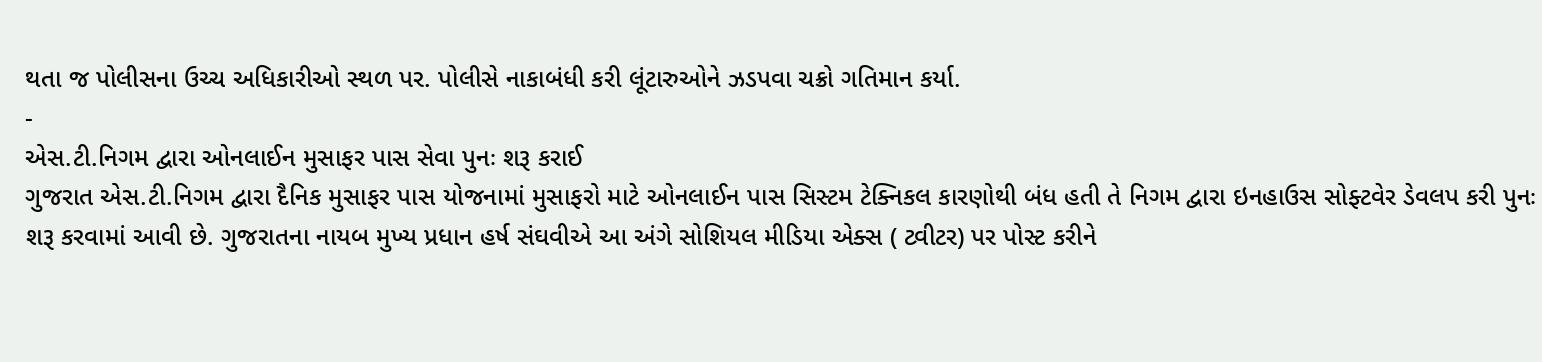થતા જ પોલીસના ઉચ્ચ અધિકારીઓ સ્થળ પર. પોલીસે નાકાબંધી કરી લૂંટારુઓને ઝડપવા ચક્રો ગતિમાન કર્યા.
-
એસ.ટી.નિગમ દ્વારા ઓનલાઈન મુસાફર પાસ સેવા પુનઃ શરૂ કરાઈ
ગુજરાત એસ.ટી.નિગમ દ્વારા દૈનિક મુસાફર પાસ યોજનામાં મુસાફરો માટે ઓનલાઈન પાસ સિસ્ટમ ટેક્નિકલ કારણોથી બંધ હતી તે નિગમ દ્વારા ઇનહાઉસ સોફ્ટવેર ડેવલપ કરી પુનઃ શરૂ કરવામાં આવી છે. ગુજરાતના નાયબ મુખ્ય પ્રધાન હર્ષ સંઘવીએ આ અંગે સોશિયલ મીડિયા એક્સ ( ટ્વીટર) પર પોસ્ટ કરીને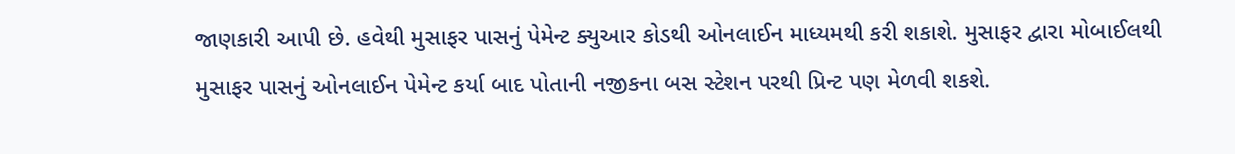જાણકારી આપી છે. હવેથી મુસાફર પાસનું પેમેન્ટ ક્યુઆર કોડથી ઓનલાઈન માધ્યમથી કરી શકાશે. મુસાફર દ્વારા મોબાઈલથી મુસાફર પાસનું ઓનલાઈન પેમેન્ટ કર્યા બાદ પોતાની નજીકના બસ સ્ટેશન પરથી પ્રિન્ટ પણ મેળવી શકશે.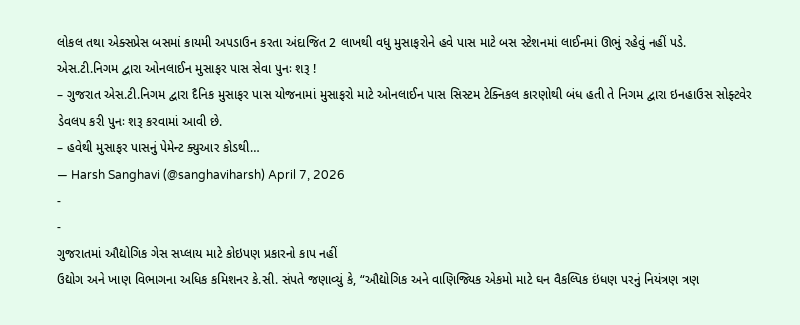લોકલ તથા એક્સપ્રેસ બસમાં કાયમી અપડાઉન કરતા અંદાજિત 2 લાખથી વધુ મુસાફરોને હવે પાસ માટે બસ સ્ટેશનમાં લાઈનમાં ઊભું રહેવું નહીં પડે.
એસ.ટી.નિગમ દ્વારા ઓનલાઈન મુસાફર પાસ સેવા પુનઃ શરૂ !
– ગુજરાત એસ.ટી.નિગમ દ્વારા દૈનિક મુસાફર પાસ યોજનામાં મુસાફરો માટે ઓનલાઈન પાસ સિસ્ટમ ટેક્નિકલ કારણોથી બંધ હતી તે નિગમ દ્વારા ઇનહાઉસ સોફ્ટવેર ડેવલપ કરી પુનઃ શરૂ કરવામાં આવી છે.
– હવેથી મુસાફર પાસનું પેમેન્ટ ક્યુઆર કોડથી…
— Harsh Sanghavi (@sanghaviharsh) April 7, 2026
-
-
ગુજરાતમાં ઔદ્યોગિક ગેસ સપ્લાય માટે કોઇપણ પ્રકારનો કાપ નહીં
ઉદ્યોગ અને ખાણ વિભાગના અધિક કમિશનર કે.સી. સંપતે જણાવ્યું કે, “ઔદ્યોગિક અને વાણિજ્યિક એકમો માટે ઘન વૈકલ્પિક ઇંધણ પરનું નિયંત્રણ ત્રણ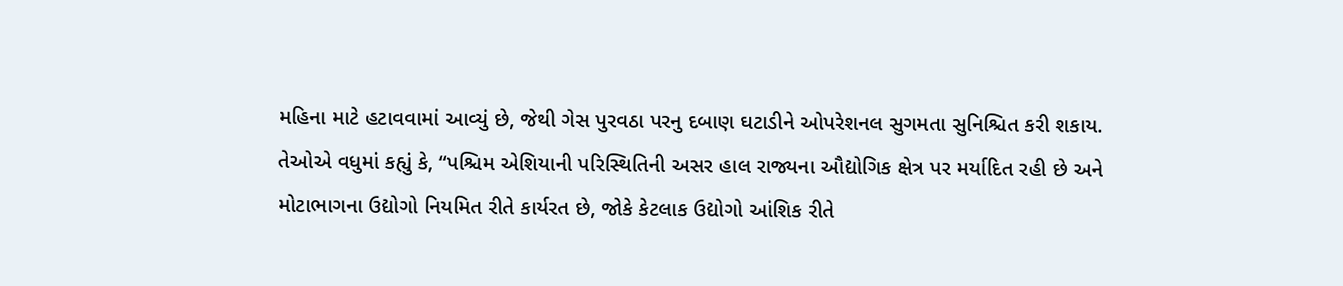મહિના માટે હટાવવામાં આવ્યું છે, જેથી ગેસ પુરવઠા પરનુ દબાણ ઘટાડીને ઓપરેશનલ સુગમતા સુનિશ્ચિત કરી શકાય. તેઓએ વધુમાં કહ્યું કે, “પશ્ચિમ એશિયાની પરિસ્થિતિની અસર હાલ રાજ્યના ઔદ્યોગિક ક્ષેત્ર પર મર્યાદિત રહી છે અને મોટાભાગના ઉદ્યોગો નિયમિત રીતે કાર્યરત છે, જોકે કેટલાક ઉદ્યોગો આંશિક રીતે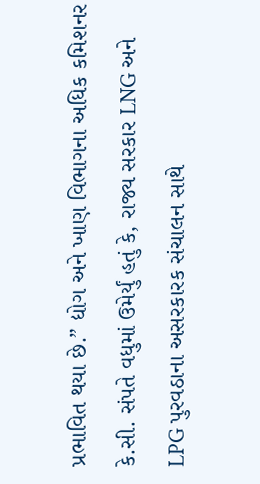પ્રભાવિત થયા છે.” દ્યોગ અને ખાણ વિભાગના અધિક કમિશનર કે.સી. સંપતે વધુમાં ઉમેર્યું હતું કે, રાજ્ય સરકાર LNG અને LPG પુરવઠાના અસરકારક સંચાલન સાથે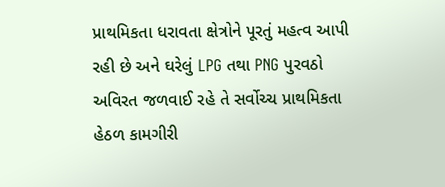પ્રાથમિકતા ધરાવતા ક્ષેત્રોને પૂરતું મહત્વ આપી રહી છે અને ઘરેલું LPG તથા PNG પુરવઠો અવિરત જળવાઈ રહે તે સર્વોચ્ચ પ્રાથમિકતા હેઠળ કામગીરી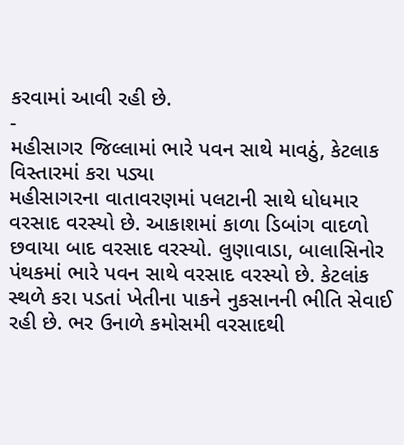કરવામાં આવી રહી છે.
-
મહીસાગર જિલ્લામાં ભારે પવન સાથે માવઠું, કેટલાક વિસ્તારમાં કરા પડ્યા
મહીસાગરના વાતાવરણમાં પલટાની સાથે ધોધમાર વરસાદ વરસ્યો છે. આકાશમાં કાળા ડિબાંગ વાદળો છવાયા બાદ વરસાદ વરસ્યો. લુણાવાડા, બાલાસિનોર પંથકમાં ભારે પવન સાથે વરસાદ વરસ્યો છે. કેટલાંક સ્થળે કરા પડતાં ખેતીના પાકને નુકસાનની ભીતિ સેવાઈ રહી છે. ભર ઉનાળે કમોસમી વરસાદથી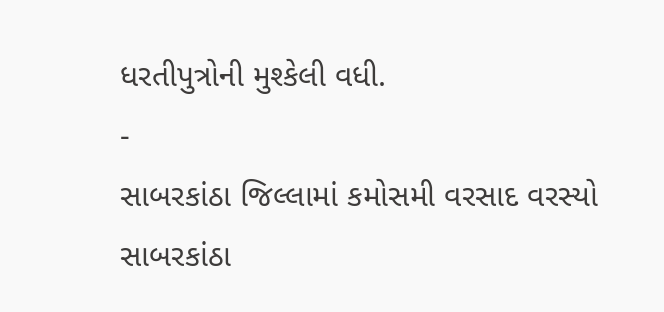ધરતીપુત્રોની મુશ્કેલી વધી.
-
સાબરકાંઠા જિલ્લામાં કમોસમી વરસાદ વરસ્યો
સાબરકાંઠા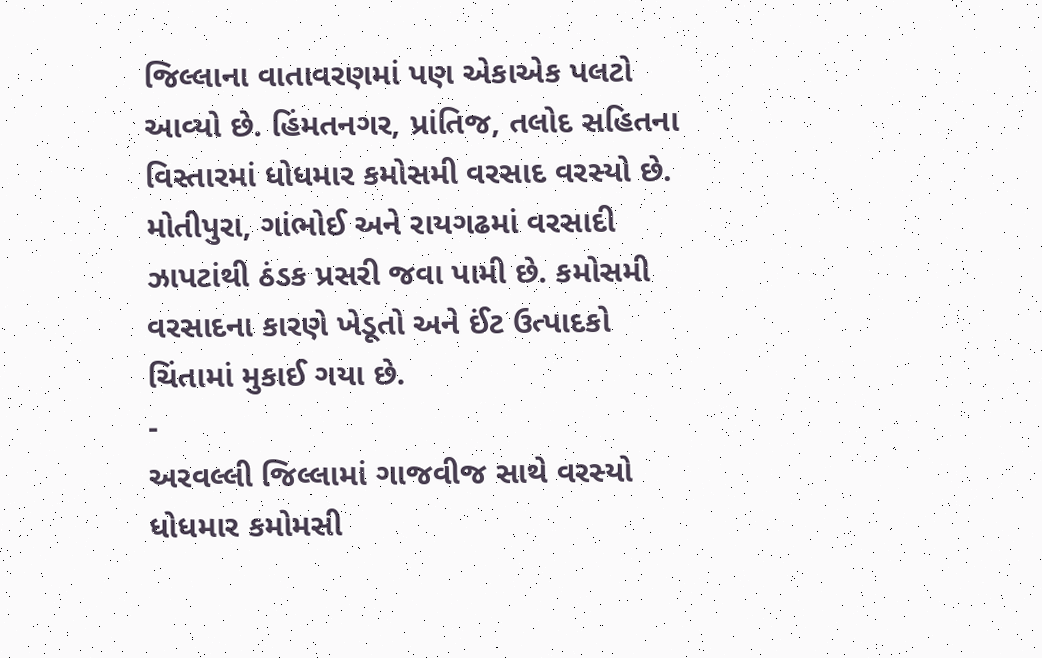જિલ્લાના વાતાવરણમાં પણ એકાએક પલટો આવ્યો છે. હિંમતનગર, પ્રાંતિજ, તલોદ સહિતના વિસ્તારમાં ધોધમાર કમોસમી વરસાદ વરસ્યો છે. મોતીપુરા, ગાંભોઈ અને રાયગઢમાં વરસાદી ઝાપટાંથી ઠંડક પ્રસરી જવા પામી છે. કમોસમી વરસાદના કારણે ખેડૂતો અને ઈંટ ઉત્પાદકો ચિંતામાં મુકાઈ ગયા છે.
-
અરવલ્લી જિલ્લામાં ગાજવીજ સાથે વરસ્યો ધોધમાર કમોમસી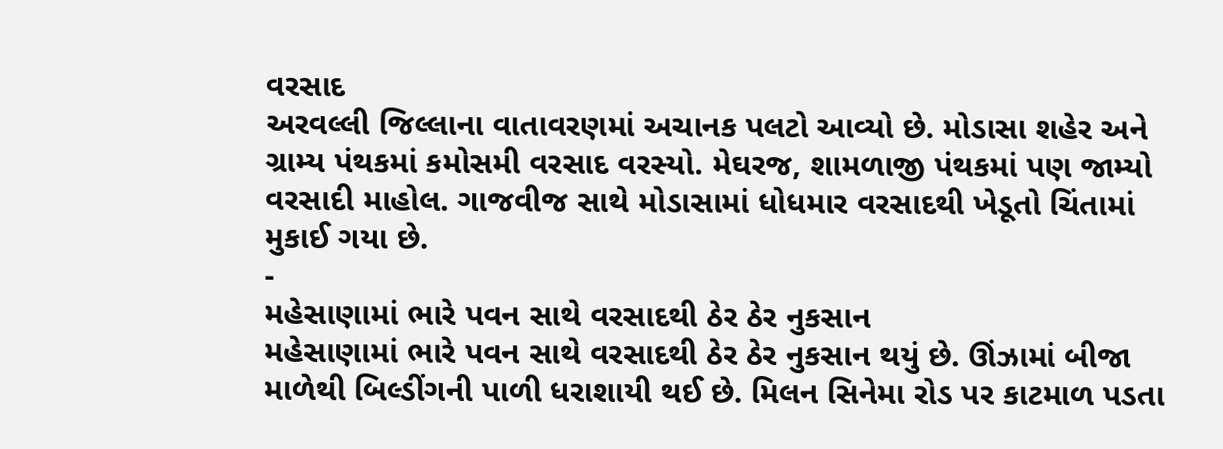વરસાદ
અરવલ્લી જિલ્લાના વાતાવરણમાં અચાનક પલટો આવ્યો છે. મોડાસા શહેર અને ગ્રામ્ય પંથકમાં કમોસમી વરસાદ વરસ્યો. મેઘરજ, શામળાજી પંથકમાં પણ જામ્યો વરસાદી માહોલ. ગાજવીજ સાથે મોડાસામાં ધોધમાર વરસાદથી ખેડૂતો ચિંતામાં મુકાઈ ગયા છે.
-
મહેસાણામાં ભારે પવન સાથે વરસાદથી ઠેર ઠેર નુકસાન
મહેસાણામાં ભારે પવન સાથે વરસાદથી ઠેર ઠેર નુકસાન થયું છે. ઊંઝામાં બીજા માળેથી બિલ્ડીંગની પાળી ધરાશાયી થઈ છે. મિલન સિનેમા રોડ પર કાટમાળ પડતા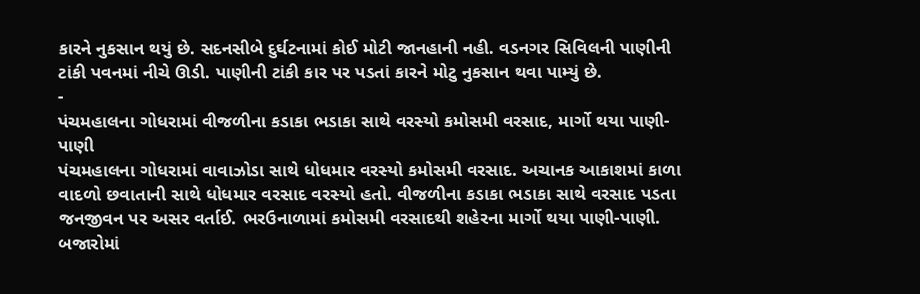કારને નુકસાન થયું છે. સદનસીબે દુર્ઘટનામાં કોઈ મોટી જાનહાની નહી. વડનગર સિવિલની પાણીની ટાંકી પવનમાં નીચે ઊડી. પાણીની ટાંકી કાર પર પડતાં કારને મોટુ નુકસાન થવા પામ્યું છે.
-
પંચમહાલના ગોધરામાં વીજળીના કડાકા ભડાકા સાથે વરસ્યો કમોસમી વરસાદ, માર્ગો થયા પાણી-પાણી
પંચમહાલના ગોધરામાં વાવાઝોડા સાથે ધોધમાર વરસ્યો કમોસમી વરસાદ. અચાનક આકાશમાં કાળા વાદળો છવાતાની સાથે ધોધમાર વરસાદ વરસ્યો હતો. વીજળીના કડાકા ભડાકા સાથે વરસાદ પડતા જનજીવન પર અસર વર્તાઈ. ભરઉનાળામાં કમોસમી વરસાદથી શહેરના માર્ગો થયા પાણી-પાણી. બજારોમાં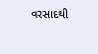વરસાદથી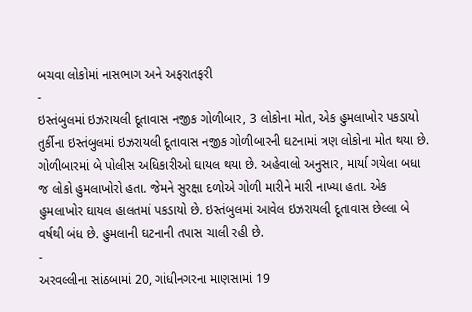બચવા લોકોમાં નાસભાગ અને અફરાતફરી
-
ઇસ્તંબુલમાં ઇઝરાયલી દૂતાવાસ નજીક ગોળીબાર, 3 લોકોના મોત, એક હુમલાખોર પકડાયો
તુર્કીના ઇસ્તંબુલમાં ઇઝરાયલી દૂતાવાસ નજીક ગોળીબારની ઘટનામાં ત્રણ લોકોના મોત થયા છે. ગોળીબારમાં બે પોલીસ અધિકારીઓ ઘાયલ થયા છે. અહેવાલો અનુસાર, માર્યા ગયેલા બધા જ લોકો હુમલાખોરો હતા. જેમને સુરક્ષા દળોએ ગોળી મારીને મારી નાખ્યા હતા. એક હુમલાખોર ઘાયલ હાલતમાં પકડાયો છે. ઇસ્તંબુલમાં આવેલ ઇઝરાયલી દૂતાવાસ છેલ્લા બે વર્ષથી બંધ છે. હુમલાની ઘટનાની તપાસ ચાલી રહી છે.
-
અરવલ્લીના સાંઠબામાં 20, ગાંધીનગરના માણસામાં 19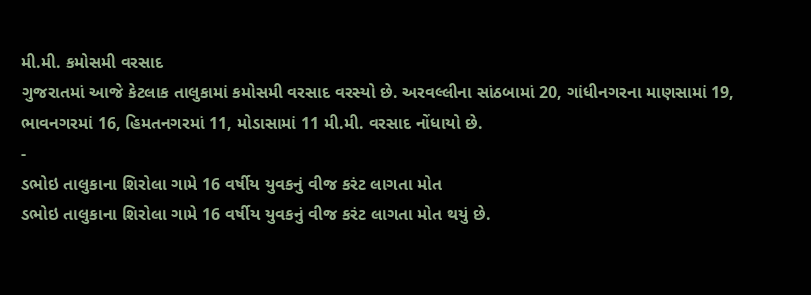મી.મી. કમોસમી વરસાદ
ગુજરાતમાં આજે કેટલાક તાલુકામાં કમોસમી વરસાદ વરસ્યો છે. અરવલ્લીના સાંઠબામાં 20, ગાંધીનગરના માણસામાં 19, ભાવનગરમાં 16, હિમતનગરમાં 11, મોડાસામાં 11 મી.મી. વરસાદ નોંધાયો છે.
-
ડભોઇ તાલુકાના શિરોલા ગામે 16 વર્ષીય યુવકનું વીજ કરંટ લાગતા મોત
ડભોઇ તાલુકાના શિરોલા ગામે 16 વર્ષીય યુવકનું વીજ કરંટ લાગતા મોત થયું છે.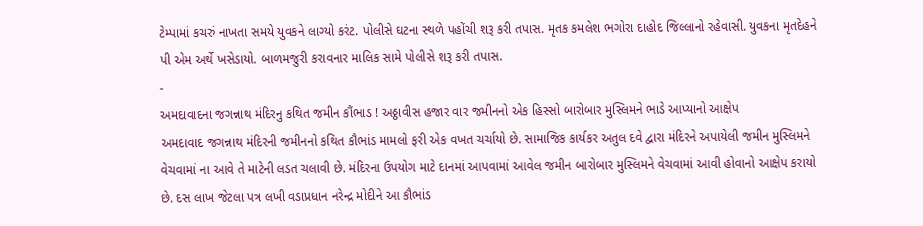ટેમ્પામાં કચરું નાખતા સમયે યુવકને લાગ્યો કરંટ. પોલીસે ઘટના સ્થળે પહોંચી શરૂ કરી તપાસ. મૃતક કમલેશ ભગોરા દાહોદ જિલ્લાનો રહેવાસી. યુવકના મૃતદેહને પી એમ અર્થે ખસેડાયો. બાળમજુરી કરાવનાર માલિક સામે પોલીસે શરૂ કરી તપાસ.
-
અમદાવાદના જગન્નાથ મંદિરનુ કથિત જમીન કૌંભાડ ! અઠ્ઠાવીસ હજાર વાર જમીનનો એક હિસ્સો બારોબાર મુસ્લિમને ભાડે આપ્યાનો આક્ષેપ
અમદાવાદ જગન્નાથ મંદિરની જમીનનો કથિત કૌભાંડ મામલો ફરી એક વખત ચર્ચાયો છે. સામાજિક કાર્યકર અતુલ દવે દ્વારા મંદિરને અપાયેલી જમીન મુસ્લિમને વેચવામાં ના આવે તે માટેની લડત ચલાવી છે. મંદિરના ઉપયોગ માટે દાનમાં આપવામાં આવેલ જમીન બારોબાર મુસ્લિમને વેચવામાં આવી હોવાનો આક્ષેપ કરાયો છે. દસ લાખ જેટલા પત્ર લખી વડાપ્રધાન નરેન્દ્ર મોદીને આ કૌભાંડ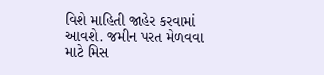વિશે માહિતી જાહેર કરવામાં આવશે. જમીન પરત મેળવવા માટે મિસ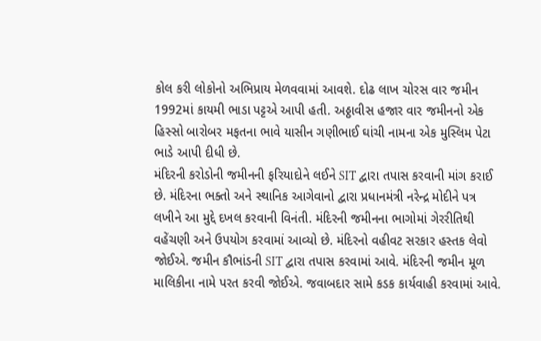કોલ કરી લોકોનો અભિપ્રાય મેળવવામાં આવશે. દોઢ લાખ ચોરસ વાર જમીન 1992માં કાયમી ભાડા પટ્ટએ આપી હતી. અઠ્ઠાવીસ હજાર વાર જમીનનો એક હિસ્સો બારોબર મફતના ભાવે યાસીન ગણીભાઈ ઘાંચી નામના એક મુસ્લિમ પેટા ભાડે આપી દીધી છે.
મંદિરની કરોડોની જમીનની ફરિયાદોને લઈને SIT દ્વારા તપાસ કરવાની માંગ કરાઈ છે. મંદિરના ભક્તો અને સ્થાનિક આગેવાનો દ્વારા પ્રધાનમંત્રી નરેન્દ્ર મોદીને પત્ર લખીને આ મુદ્દે દખલ કરવાની વિનંતી. મંદિરની જમીનના ભાગોમાં ગેરરીતિથી વહેંચણી અને ઉપયોગ કરવામાં આવ્યો છે. મંદિરનો વહીવટ સરકાર હસ્તક લેવો જોઈએ. જમીન કૌભાંડની SIT દ્વારા તપાસ કરવામાં આવે. મંદિરની જમીન મૂળ માલિકીના નામે પરત કરવી જોઈએ. જવાબદાર સામે કડક કાર્યવાહી કરવામાં આવે.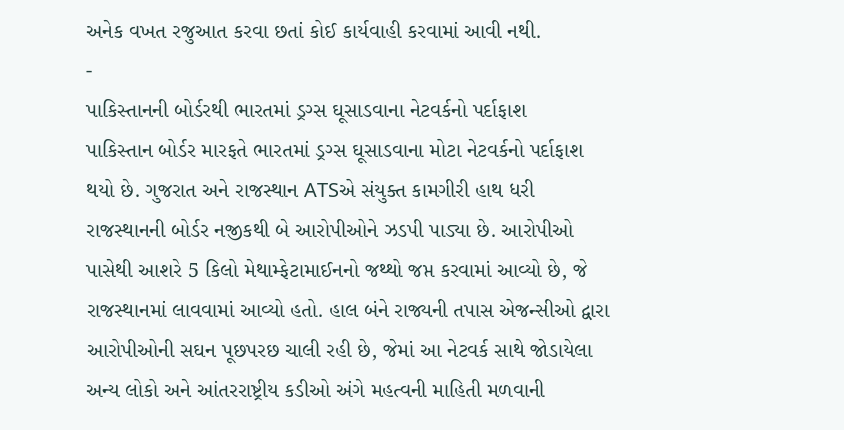અનેક વખત રજુઆત કરવા છતાં કોઈ કાર્યવાહી કરવામાં આવી નથી.
-
પાકિસ્તાનની બોર્ડરથી ભારતમાં ડ્રગ્સ ઘૂસાડવાના નેટવર્કનો પર્દાફાશ
પાકિસ્તાન બોર્ડર મારફતે ભારતમાં ડ્રગ્સ ઘૂસાડવાના મોટા નેટવર્કનો પર્દાફાશ થયો છે. ગુજરાત અને રાજસ્થાન ATSએ સંયુક્ત કામગીરી હાથ ધરી રાજસ્થાનની બોર્ડર નજીકથી બે આરોપીઓને ઝડપી પાડ્યા છે. આરોપીઓ પાસેથી આશરે 5 કિલો મેથામ્ફેટામાઈનનો જથ્થો જપ્ત કરવામાં આવ્યો છે, જે રાજસ્થાનમાં લાવવામાં આવ્યો હતો. હાલ બંને રાજ્યની તપાસ એજન્સીઓ દ્વારા આરોપીઓની સઘન પૂછપરછ ચાલી રહી છે, જેમાં આ નેટવર્ક સાથે જોડાયેલા અન્ય લોકો અને આંતરરાષ્ટ્રીય કડીઓ અંગે મહત્વની માહિતી મળવાની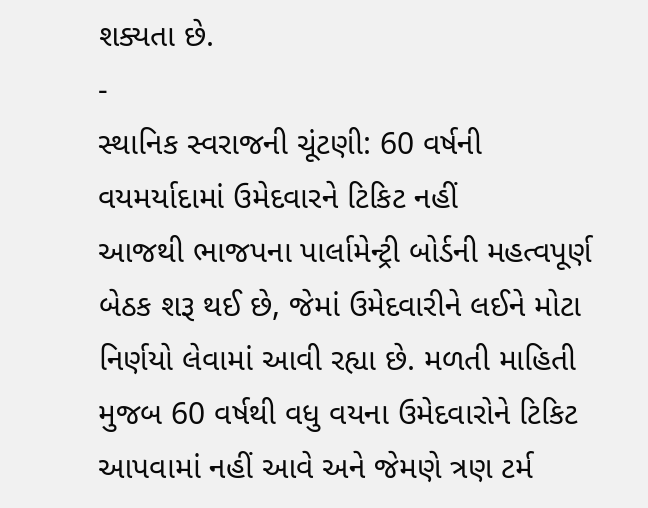શક્યતા છે.
-
સ્થાનિક સ્વરાજની ચૂંટણી: 60 વર્ષની વયમર્યાદામાં ઉમેદવારને ટિકિટ નહીં
આજથી ભાજપના પાર્લામેન્ટ્રી બોર્ડની મહત્વપૂર્ણ બેઠક શરૂ થઈ છે, જેમાં ઉમેદવારીને લઈને મોટા નિર્ણયો લેવામાં આવી રહ્યા છે. મળતી માહિતી મુજબ 60 વર્ષથી વધુ વયના ઉમેદવારોને ટિકિટ આપવામાં નહીં આવે અને જેમણે ત્રણ ટર્મ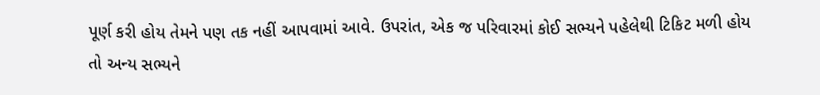પૂર્ણ કરી હોય તેમને પણ તક નહીં આપવામાં આવે. ઉપરાંત, એક જ પરિવારમાં કોઈ સભ્યને પહેલેથી ટિકિટ મળી હોય તો અન્ય સભ્યને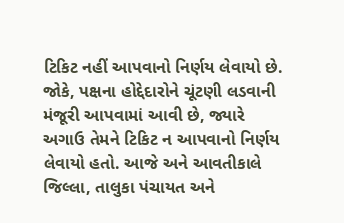ટિકિટ નહીં આપવાનો નિર્ણય લેવાયો છે. જોકે, પક્ષના હોદ્દેદારોને ચૂંટણી લડવાની મંજૂરી આપવામાં આવી છે, જ્યારે અગાઉ તેમને ટિકિટ ન આપવાનો નિર્ણય લેવાયો હતો. આજે અને આવતીકાલે જિલ્લા, તાલુકા પંચાયત અને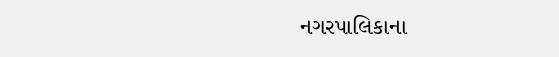નગરપાલિકાના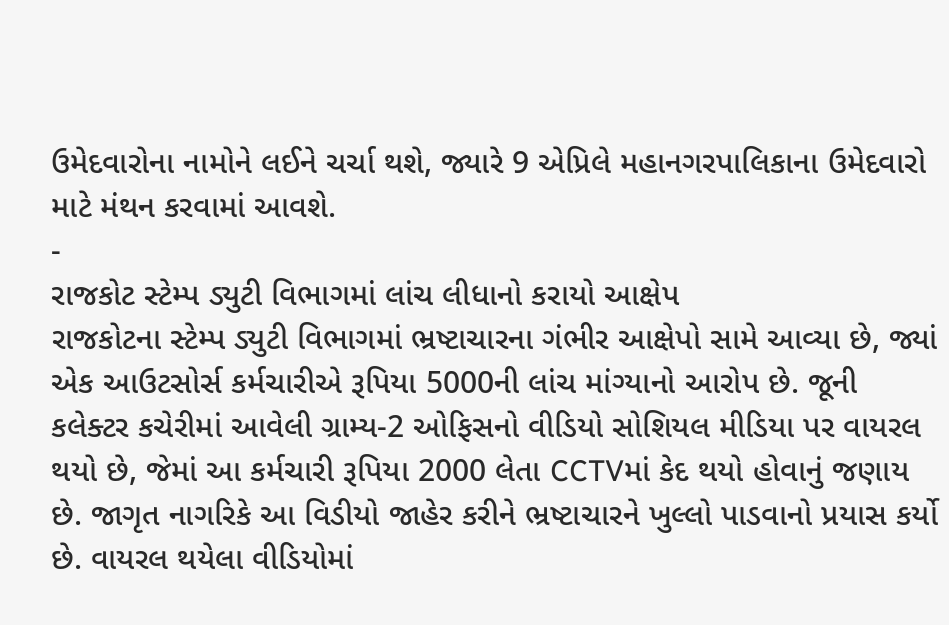ઉમેદવારોના નામોને લઈને ચર્ચા થશે, જ્યારે 9 એપ્રિલે મહાનગરપાલિકાના ઉમેદવારો માટે મંથન કરવામાં આવશે.
-
રાજકોટ સ્ટેમ્પ ડ્યુટી વિભાગમાં લાંચ લીધાનો કરાયો આક્ષેપ
રાજકોટના સ્ટેમ્પ ડ્યુટી વિભાગમાં ભ્રષ્ટાચારના ગંભીર આક્ષેપો સામે આવ્યા છે, જ્યાં એક આઉટસોર્સ કર્મચારીએ રૂપિયા 5000ની લાંચ માંગ્યાનો આરોપ છે. જૂની કલેક્ટર કચેરીમાં આવેલી ગ્રામ્ય-2 ઓફિસનો વીડિયો સોશિયલ મીડિયા પર વાયરલ થયો છે, જેમાં આ કર્મચારી રૂપિયા 2000 લેતા CCTVમાં કેદ થયો હોવાનું જણાય છે. જાગૃત નાગરિકે આ વિડીયો જાહેર કરીને ભ્રષ્ટાચારને ખુલ્લો પાડવાનો પ્રયાસ કર્યો છે. વાયરલ થયેલા વીડિયોમાં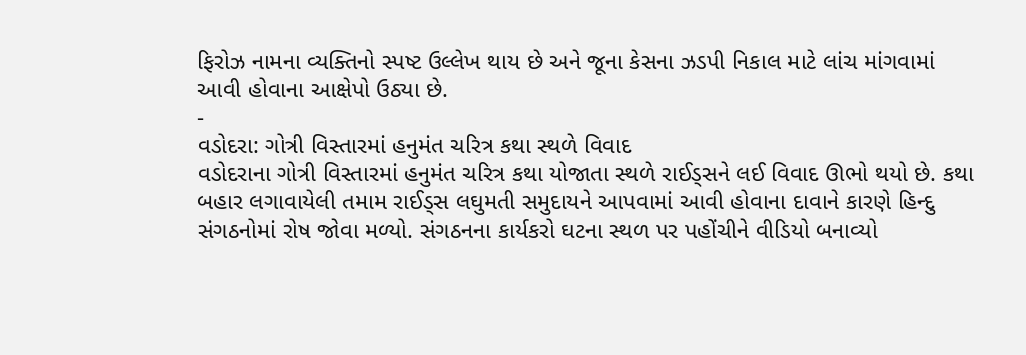ફિરોઝ નામના વ્યક્તિનો સ્પષ્ટ ઉલ્લેખ થાય છે અને જૂના કેસના ઝડપી નિકાલ માટે લાંચ માંગવામાં આવી હોવાના આક્ષેપો ઉઠ્યા છે.
-
વડોદરા: ગોત્રી વિસ્તારમાં હનુમંત ચરિત્ર કથા સ્થળે વિવાદ
વડોદરાના ગોત્રી વિસ્તારમાં હનુમંત ચરિત્ર કથા યોજાતા સ્થળે રાઈડ્સને લઈ વિવાદ ઊભો થયો છે. કથા બહાર લગાવાયેલી તમામ રાઈડ્સ લઘુમતી સમુદાયને આપવામાં આવી હોવાના દાવાને કારણે હિન્દુ સંગઠનોમાં રોષ જોવા મળ્યો. સંગઠનના કાર્યકરો ઘટના સ્થળ પર પહોંચીને વીડિયો બનાવ્યો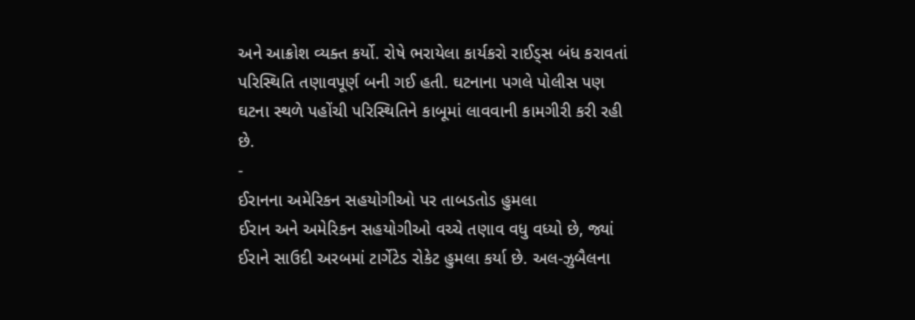અને આક્રોશ વ્યક્ત કર્યો. રોષે ભરાયેલા કાર્યકરો રાઈડ્સ બંધ કરાવતાં પરિસ્થિતિ તણાવપૂર્ણ બની ગઈ હતી. ઘટનાના પગલે પોલીસ પણ ઘટના સ્થળે પહોંચી પરિસ્થિતિને કાબૂમાં લાવવાની કામગીરી કરી રહી છે.
-
ઈરાનના અમેરિકન સહયોગીઓ પર તાબડતોડ હુમલા
ઈરાન અને અમેરિકન સહયોગીઓ વચ્ચે તણાવ વધુ વધ્યો છે, જ્યાં ઈરાને સાઉદી અરબમાં ટાર્ગેટેડ રોકેટ હુમલા કર્યા છે. અલ-ઝુબૈલના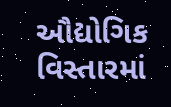ઔદ્યોગિક વિસ્તારમાં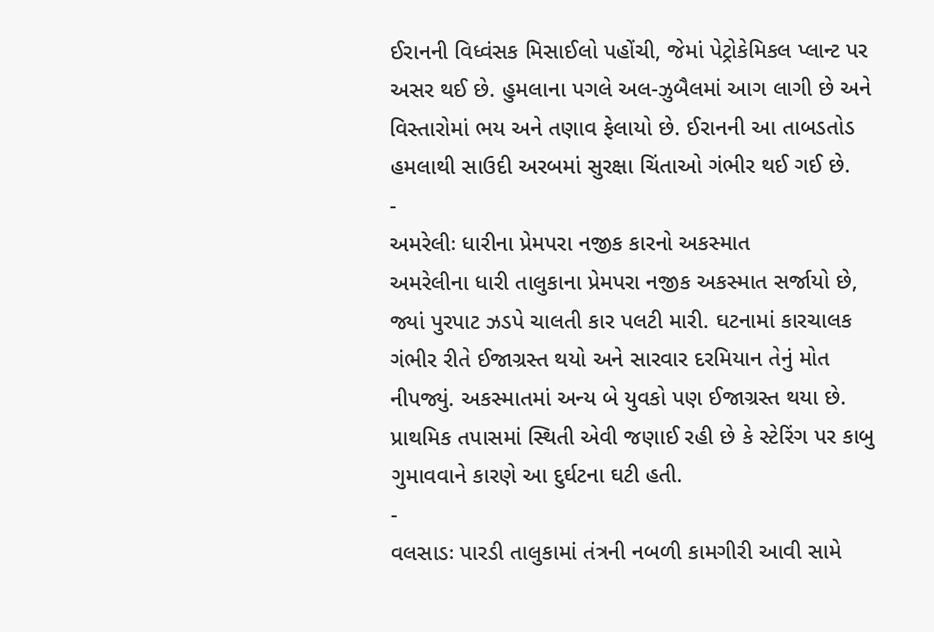ઈરાનની વિધ્વંસક મિસાઈલો પહોંચી, જેમાં પેટ્રોકેમિકલ પ્લાન્ટ પર અસર થઈ છે. હુમલાના પગલે અલ-ઝુબૈલમાં આગ લાગી છે અને વિસ્તારોમાં ભય અને તણાવ ફેલાયો છે. ઈરાનની આ તાબડતોડ હમલાથી સાઉદી અરબમાં સુરક્ષા ચિંતાઓ ગંભીર થઈ ગઈ છે.
-
અમરેલીઃ ધારીના પ્રેમપરા નજીક કારનો અકસ્માત
અમરેલીના ધારી તાલુકાના પ્રેમપરા નજીક અકસ્માત સર્જાયો છે, જ્યાં પુરપાટ ઝડપે ચાલતી કાર પલટી મારી. ઘટનામાં કારચાલક ગંભીર રીતે ઈજાગ્રસ્ત થયો અને સારવાર દરમિયાન તેનું મોત નીપજ્યું. અકસ્માતમાં અન્ય બે યુવકો પણ ઈજાગ્રસ્ત થયા છે. પ્રાથમિક તપાસમાં સ્થિતી એવી જણાઈ રહી છે કે સ્ટેરિંગ પર કાબુ ગુમાવવાને કારણે આ દુર્ઘટના ઘટી હતી.
-
વલસાડઃ પારડી તાલુકામાં તંત્રની નબળી કામગીરી આવી સામે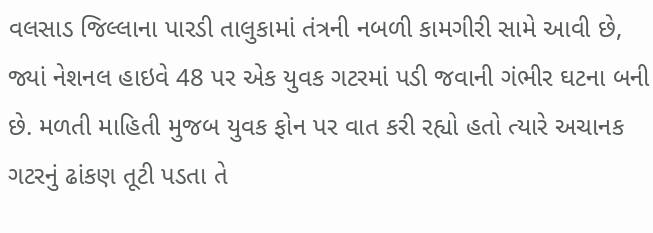વલસાડ જિલ્લાના પારડી તાલુકામાં તંત્રની નબળી કામગીરી સામે આવી છે, જ્યાં નેશનલ હાઇવે 48 પર એક યુવક ગટરમાં પડી જવાની ગંભીર ઘટના બની છે. મળતી માહિતી મુજબ યુવક ફોન પર વાત કરી રહ્યો હતો ત્યારે અચાનક ગટરનું ઢાંકણ તૂટી પડતા તે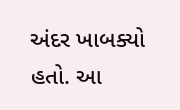અંદર ખાબક્યો હતો. આ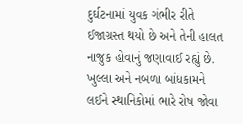દુર્ઘટનામાં યુવક ગંભીર રીતે ઈજાગ્રસ્ત થયો છે અને તેની હાલત નાજુક હોવાનું જણાવાઈ રહ્યું છે. ખુલ્લા અને નબળા બાંધકામને લઈને સ્થાનિકોમાં ભારે રોષ જોવા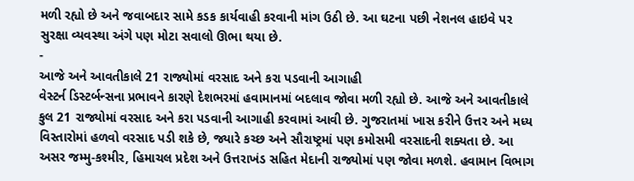મળી રહ્યો છે અને જવાબદાર સામે કડક કાર્યવાહી કરવાની માંગ ઉઠી છે. આ ઘટના પછી નેશનલ હાઇવે પર સુરક્ષા વ્યવસ્થા અંગે પણ મોટા સવાલો ઊભા થયા છે.
-
આજે અને આવતીકાલે 21 રાજ્યોમાં વરસાદ અને કરા પડવાની આગાહી
વેસ્ટર્ન ડિસ્ટર્બન્સના પ્રભાવને કારણે દેશભરમાં હવામાનમાં બદલાવ જોવા મળી રહ્યો છે. આજે અને આવતીકાલે કુલ 21 રાજ્યોમાં વરસાદ અને કરા પડવાની આગાહી કરવામાં આવી છે. ગુજરાતમાં ખાસ કરીને ઉત્તર અને મધ્ય વિસ્તારોમાં હળવો વરસાદ પડી શકે છે, જ્યારે કચ્છ અને સૌરાષ્ટ્રમાં પણ કમોસમી વરસાદની શક્યતા છે. આ અસર જમ્મુ-કશ્મીર, હિમાચલ પ્રદેશ અને ઉત્તરાખંડ સહિત મેદાની રાજ્યોમાં પણ જોવા મળશે. હવામાન વિભાગ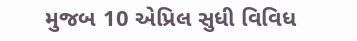મુજબ 10 એપ્રિલ સુધી વિવિધ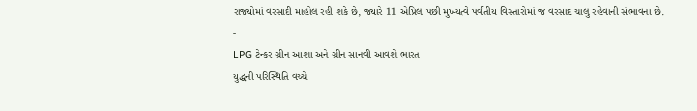રાજ્યોમાં વરસાદી માહોલ રહી શકે છે, જ્યારે 11 એપ્રિલ પછી મુખ્યત્વે પર્વતીય વિસ્તારોમાં જ વરસાદ ચાલુ રહેવાની સંભાવના છે.
-
LPG ટેન્કર ગ્રીન આશા અને ગ્રીન સાનવી આવશે ભારત
યુદ્ધની પરિસ્થિતિ વચ્ચે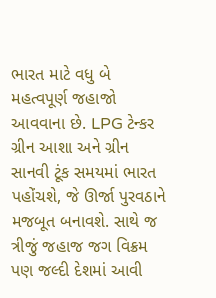ભારત માટે વધુ બે મહત્વપૂર્ણ જહાજો આવવાના છે. LPG ટેન્કર ગ્રીન આશા અને ગ્રીન સાનવી ટૂંક સમયમાં ભારત પહોંચશે, જે ઊર્જા પુરવઠાને મજબૂત બનાવશે. સાથે જ ત્રીજું જહાજ જગ વિક્રમ પણ જલ્દી દેશમાં આવી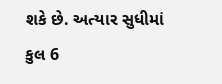શકે છે. અત્યાર સુધીમાં કુલ 6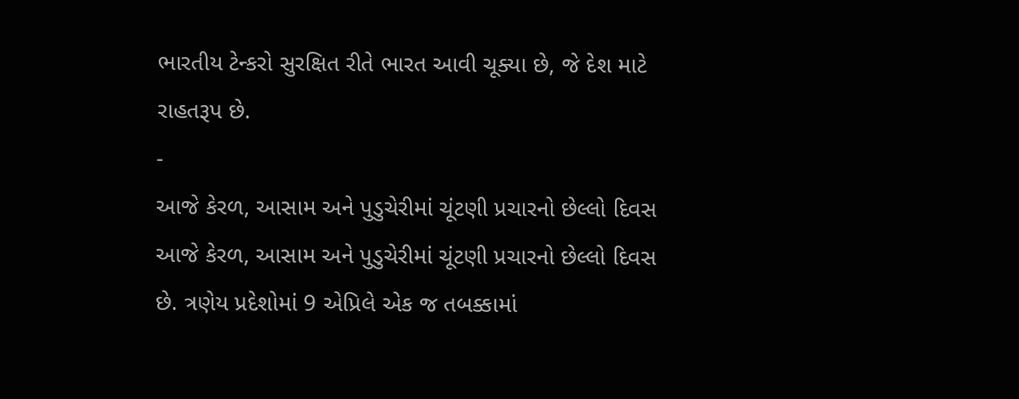ભારતીય ટેન્કરો સુરક્ષિત રીતે ભારત આવી ચૂક્યા છે, જે દેશ માટે રાહતરૂપ છે.
-
આજે કેરળ, આસામ અને પુડુચેરીમાં ચૂંટણી પ્રચારનો છેલ્લો દિવસ
આજે કેરળ, આસામ અને પુડુચેરીમાં ચૂંટણી પ્રચારનો છેલ્લો દિવસ છે. ત્રણેય પ્રદેશોમાં 9 એપ્રિલે એક જ તબક્કામાં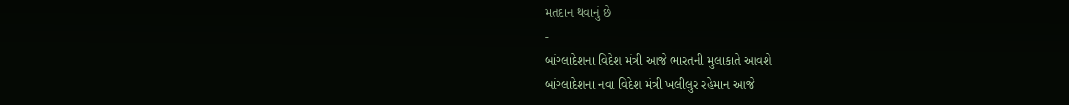મતદાન થવાનું છે
-
બાંગ્લાદેશના વિદેશ મંત્રી આજે ભારતની મુલાકાતે આવશે
બાંગ્લાદેશના નવા વિદેશ મંત્રી ખલીલુર રહેમાન આજે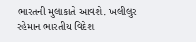ભારતની મુલાકાતે આવશે. ખલીલુર રહેમાન ભારતીય વિદેશ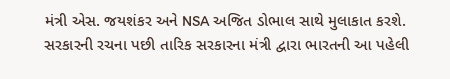મંત્રી એસ. જયશંકર અને NSA અજિત ડોભાલ સાથે મુલાકાત કરશે. સરકારની રચના પછી તારિક સરકારના મંત્રી દ્વારા ભારતની આ પહેલી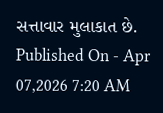સત્તાવાર મુલાકાત છે.
Published On - Apr 07,2026 7:20 AM